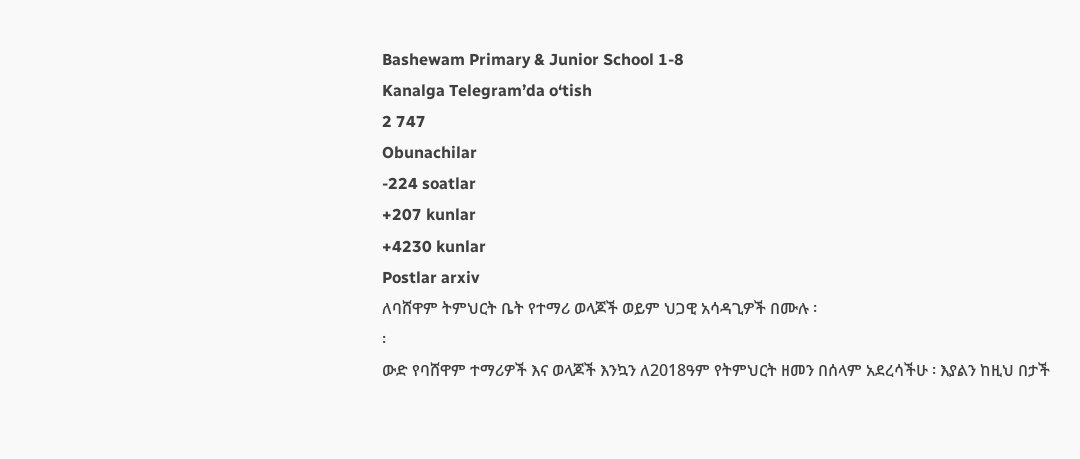Bashewam Primary & Junior School 1-8
Kanalga Telegram’da o‘tish
2 747
Obunachilar
-224 soatlar
+207 kunlar
+4230 kunlar
Postlar arxiv
ለባሸዋም ትምህርት ቤት የተማሪ ወላጆች ወይም ህጋዊ አሳዳጊዎች በሙሉ ፡
፡
ውድ የባሸዋም ተማሪዎች እና ወላጆች እንኳን ለ2018ዓም የትምህርት ዘመን በሰላም አደረሳችሁ ፡ እያልን ከዚህ በታች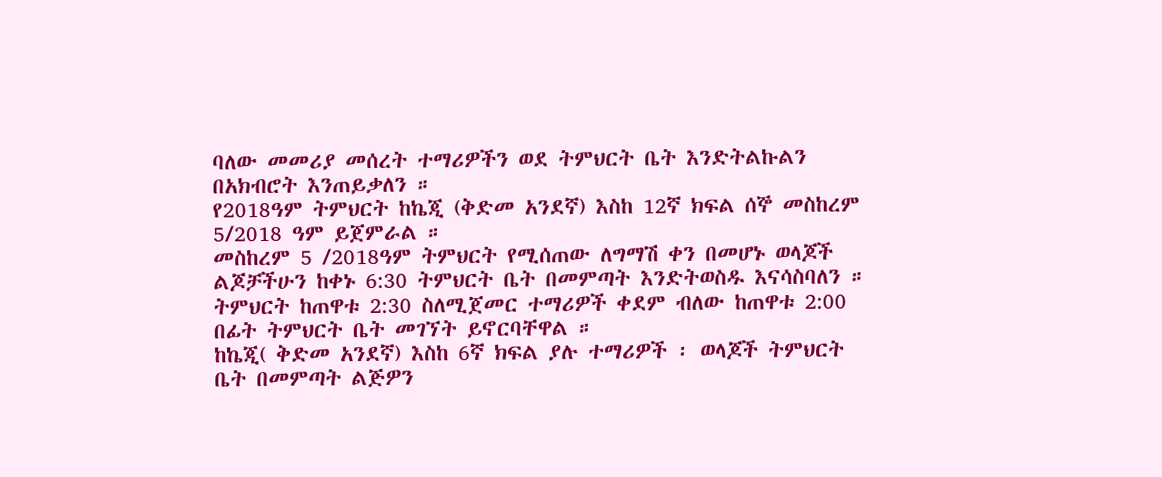ባለው መመሪያ መሰረት ተማሪዎችን ወደ ትምህርት ቤት እንድትልኩልን በአክብሮት እንጠይቃለን ።
የ2018ዓም ትምህርት ከኬጂ (ቅድመ አንደኛ) እስከ 12ኛ ክፍል ሰኞ መስከረም 5/2018 ዓም ይጀምራል ።
መስከረም 5 /2018ዓም ትምህርት የሚሰጠው ለግማሽ ቀን በመሆኑ ወላጆች ልጆቻችሁን ከቀኑ 6:30 ትምህርት ቤት በመምጣት እንድትወስዱ እናሳስባለን ።
ትምህርት ከጠዋቱ 2:30 ስለሚጀመር ተማሪዎች ቀደም ብለው ከጠዋቱ 2:00 በፊት ትምህርት ቤት መገኘት ይኖርባቸዋል ።
ከኬጂ( ቅድመ አንደኛ) እስከ 6ኛ ክፍል ያሉ ተማሪዎች ፡ ወላጆች ትምህርት ቤት በመምጣት ልጅዎን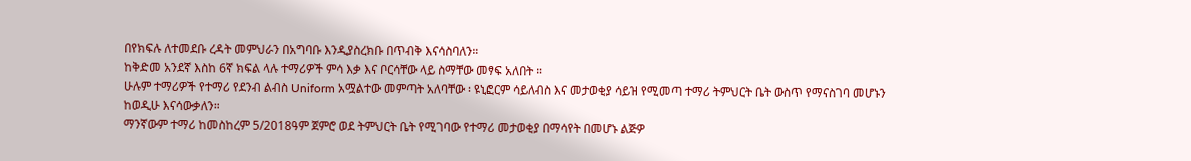በየክፍሉ ለተመደቡ ረዳት መምህራን በአግባቡ እንዲያስረክቡ በጥብቅ እናሳስባለን።
ከቅድመ አንደኛ እስከ 6ኛ ክፍል ላሉ ተማሪዎች ምሳ እቃ እና ቦርሳቸው ላይ ስማቸው መፃፍ አለበት ።
ሁሉም ተማሪዎች የተማሪ የደንብ ልብስ Uniform አሟልተው መምጣት አለባቸው ፡ ዩኒፎርም ሳይለብስ እና መታወቂያ ሳይዝ የሚመጣ ተማሪ ትምህርት ቤት ውስጥ የማናስገባ መሆኑን ከወዲሁ እናሳውቃለን።
ማንኛውም ተማሪ ከመስከረም 5/2018ዓም ጀምሮ ወደ ትምህርት ቤት የሚገባው የተማሪ መታወቂያ በማሳየት በመሆኑ ልጅዎ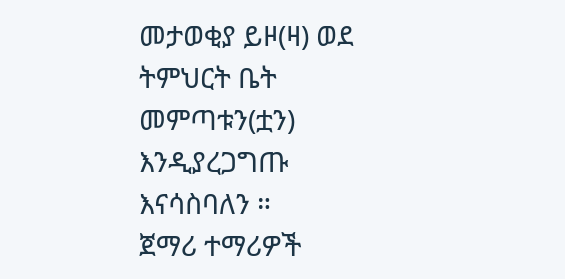መታወቂያ ይዞ(ዛ) ወደ ትምህርት ቤት መምጣቱን(ቷን) እንዲያረጋግጡ እናሳስባለን ።
ጀማሪ ተማሪዎች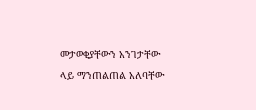መታወቂያቸውን አንገታቸው ላይ ማንጠልጠል አለባቸው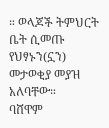። ወላጆች ትምህርት ቤት ሲመጡ የህፃኑን(ኗን) መታወቂያ መያዝ አለባቸው።
ባሸዋም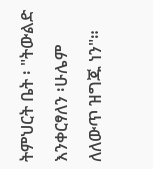ትምህርት ቤት ፡ "ትውልድ እንቀርፃለን ፡ሁሌም ለለውጥ ዝግጁ ነን"።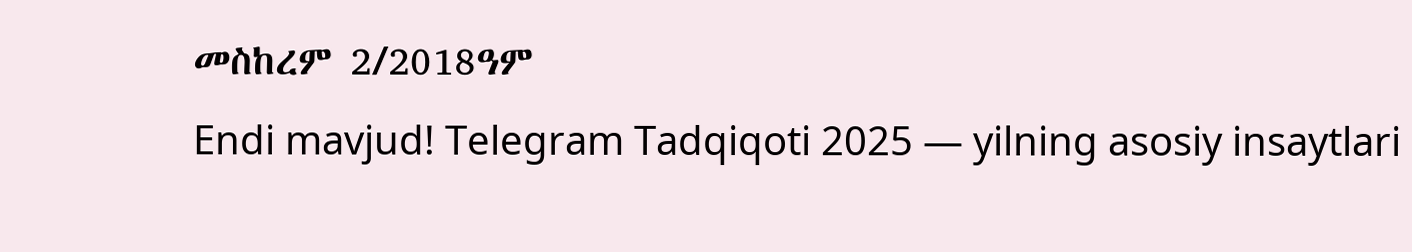መስከረም 2/2018ዓም
Endi mavjud! Telegram Tadqiqoti 2025 — yilning asosiy insaytlari